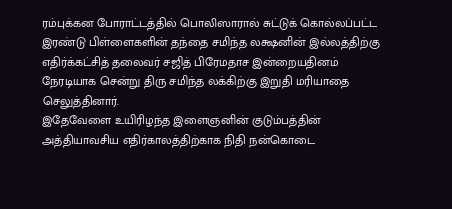ரம்புக்கன போராட்டத்தில் பொலிஸாரால் சுட்டுக் கொல்லப்பட்ட இரண்டு பிள்ளைகளின் தந்தை சமிந்த லக்ஷனின் இல்லத்திற்கு எதிர்க்கட்சித் தலைவர் சஜித் பிரேமதாச இன்றையதினம் நேரடியாக சென்று திரு சமிந்த லக்கிற்கு இறுதி மரியாதை செலுத்தினார்.
இதேவேளை உயிரிழந்த இளைஞனின் குடும்பத்தின் அத்தியாவசிய எதிர்காலத்திற்காக நிதி நன்கொடை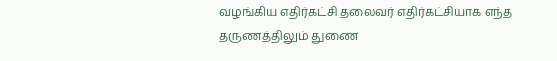வழங்கிய எதிர்கட்சி தலைவர் எதிர்கட்சியாக எந்த தருணத்திலும் துணை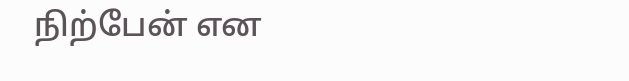நிற்பேன் என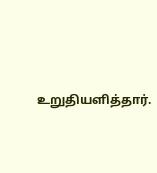உறுதியளித்தார்.